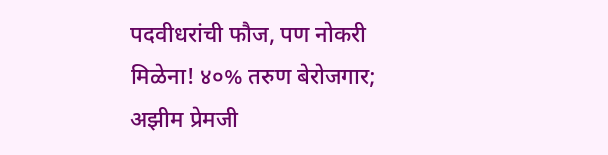पदवीधरांची फौज, पण नोकरी मिळेना! ४०% तरुण बेरोजगार; अझीम प्रेमजी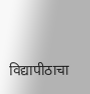विद्यापीठाचा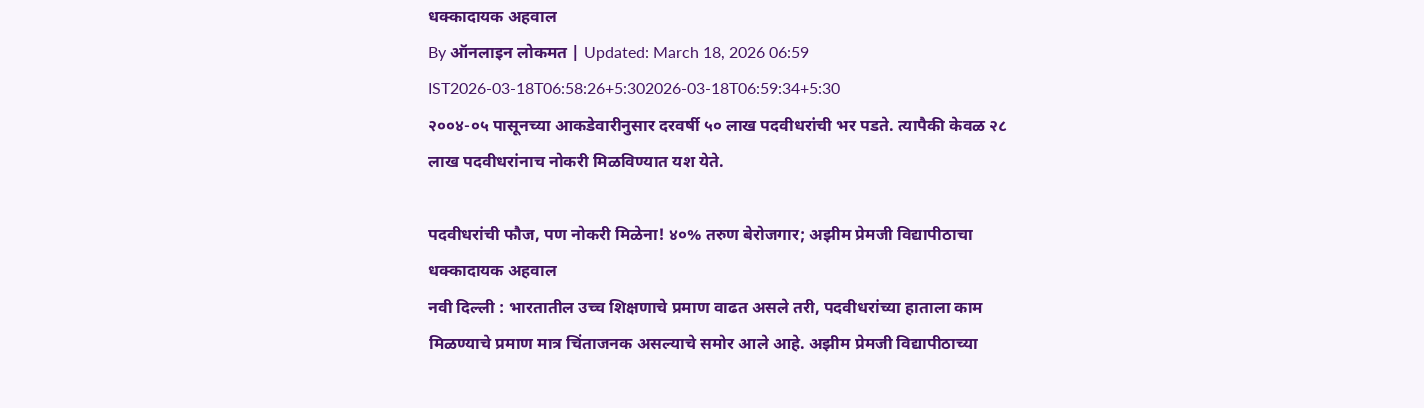धक्कादायक अहवाल
By ऑनलाइन लोकमत | Updated: March 18, 2026 06:59 IST2026-03-18T06:58:26+5:302026-03-18T06:59:34+5:30
२००४-०५ पासूनच्या आकडेवारीनुसार दरवर्षी ५० लाख पदवीधरांची भर पडते. त्यापैकी केवळ २८ लाख पदवीधरांनाच नोकरी मिळविण्यात यश येते.

पदवीधरांची फौज, पण नोकरी मिळेना! ४०% तरुण बेरोजगार; अझीम प्रेमजी विद्यापीठाचा धक्कादायक अहवाल
नवी दिल्ली : भारतातील उच्च शिक्षणाचे प्रमाण वाढत असले तरी, पदवीधरांच्या हाताला काम मिळण्याचे प्रमाण मात्र चिंताजनक असल्याचे समोर आले आहे. अझीम प्रेमजी विद्यापीठाच्या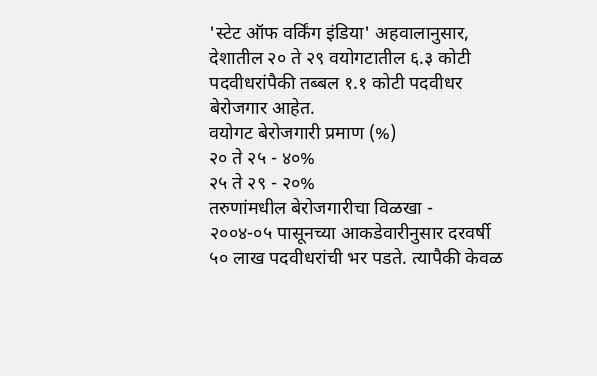'स्टेट ऑफ वर्किंग इंडिया' अहवालानुसार, देशातील २० ते २९ वयोगटातील ६.३ कोटी पदवीधरांपैकी तब्बल १.१ कोटी पदवीधर बेरोजगार आहेत.
वयोगट बेरोजगारी प्रमाण (%)
२० ते २५ - ४०%
२५ ते २९ - २०%
तरुणांमधील बेरोजगारीचा विळखा -
२००४-०५ पासूनच्या आकडेवारीनुसार दरवर्षी ५० लाख पदवीधरांची भर पडते. त्यापैकी केवळ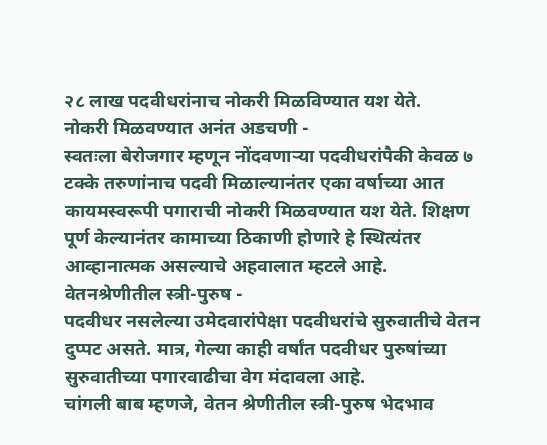२८ लाख पदवीधरांनाच नोकरी मिळविण्यात यश येते.
नोकरी मिळवण्यात अनंत अडचणी -
स्वतःला बेरोजगार म्हणून नोंदवणाऱ्या पदवीधरांपैकी केवळ ७ टक्के तरुणांनाच पदवी मिळाल्यानंतर एका वर्षाच्या आत कायमस्वरूपी पगाराची नोकरी मिळवण्यात यश येते. शिक्षण पूर्ण केल्यानंतर कामाच्या ठिकाणी होणारे हे स्थित्यंतर आव्हानात्मक असल्याचे अहवालात म्हटले आहे.
वेतनश्रेणीतील स्त्री-पुरुष -
पदवीधर नसलेल्या उमेदवारांपेक्षा पदवीधरांचे सुरुवातीचे वेतन दुप्पट असते. मात्र, गेल्या काही वर्षांत पदवीधर पुरुषांच्या सुरुवातीच्या पगारवाढीचा वेग मंदावला आहे.
चांगली बाब म्हणजे, वेतन श्रेणीतील स्त्री-पुरुष भेदभाव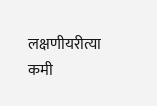लक्षणीयरीत्या कमी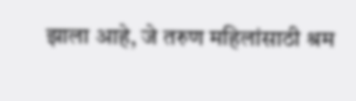झाला आहे, जे तरुण महिलांसाठी श्रम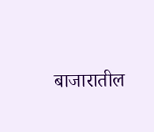बाजारातील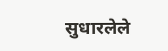सुधारलेले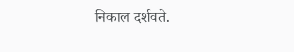निकाल दर्शवते.